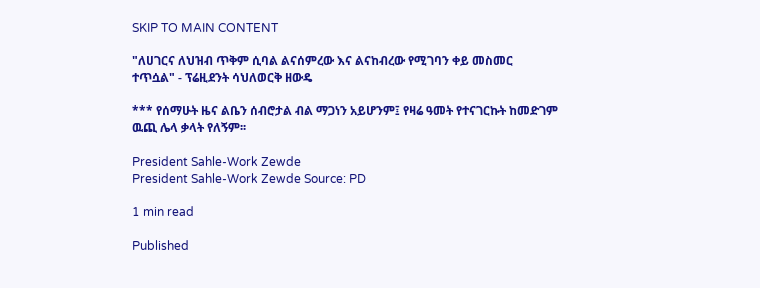SKIP TO MAIN CONTENT

"ለሀገርና ለህዝብ ጥቅም ሲባል ልናሰምረው እና ልናከብረው የሚገባን ቀይ መስመር ተጥሷል" - ፕሬዚደንት ሳህለወርቅ ዘውዴ

*** የሰማሁት ዜና ልቤን ሰብሮታል ብል ማጋነን አይሆንም፤ የዛሬ ዓመት የተናገርኩት ከመድገም ዉጪ ሌላ ቃላት የለኝም፡፡

President Sahle-Work Zewde
President Sahle-Work Zewde Source: PD

1 min read

Published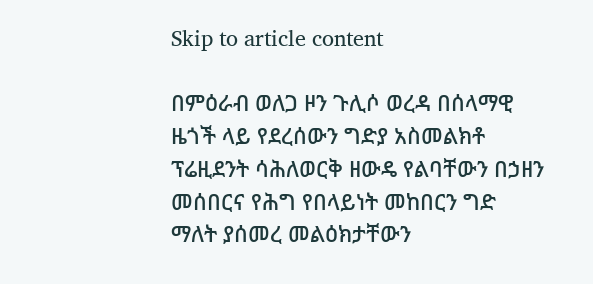Skip to article content

በምዕራብ ወለጋ ዞን ጉሊሶ ወረዳ በሰላማዊ ዜጎች ላይ የደረሰውን ግድያ አስመልክቶ ፕሬዚደንት ሳሕለወርቅ ዘውዴ የልባቸውን በኃዘን መሰበርና የሕግ የበላይነት መከበርን ግድ ማለት ያሰመረ መልዕክታቸውን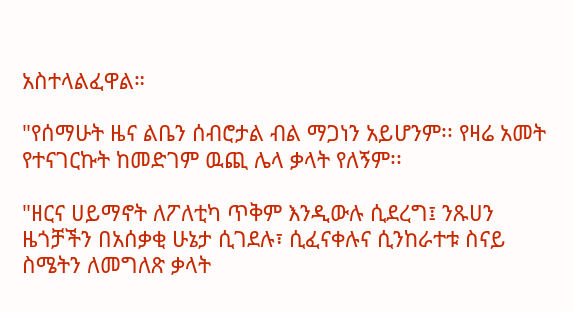አስተላልፈዋል።

"የሰማሁት ዜና ልቤን ሰብሮታል ብል ማጋነን አይሆንም፡፡ የዛሬ አመት የተናገርኩት ከመድገም ዉጪ ሌላ ቃላት የለኝም፡፡

"ዘርና ሀይማኖት ለፖለቲካ ጥቅም እንዲውሉ ሲደረግ፤ ንጹሀን ዜጎቻችን በአሰቃቂ ሁኔታ ሲገደሉ፣ ሲፈናቀሉና ሲንከራተቱ ስናይ ስሜትን ለመግለጽ ቃላት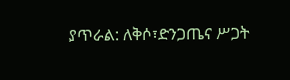ያጥራል: ለቅሶ፣ድንጋጤና ሥጋት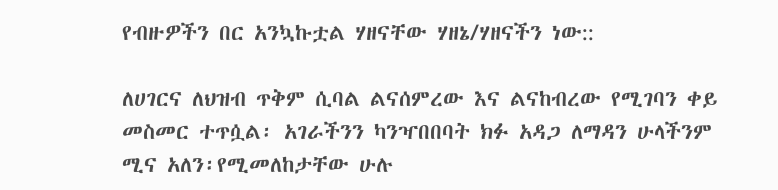የብዙዎችን በር አንኳኩቷል ሃዘናቸው ሃዘኔ/ሃዘናችን ነው::

ለሀገርና ለህዝብ ጥቅም ሲባል ልናሰምረው እና ልናከብረው የሚገባን ቀይ መስመር ተጥሷል፡ አገራችንን ካንዣበበባት ክፉ አዳጋ ለማዳን ሁላችንም ሚና አለን፡የሚመለከታቸው ሁሉ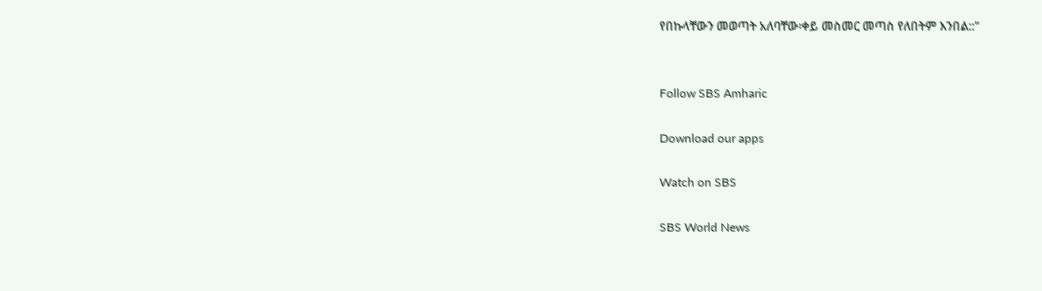የበኩላቸውን መወጣት አለባቸው፡ቀይ መስመር መጣስ የለበትም እንበል::"


Follow SBS Amharic

Download our apps

Watch on SBS

SBS World News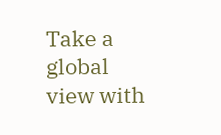Take a global view with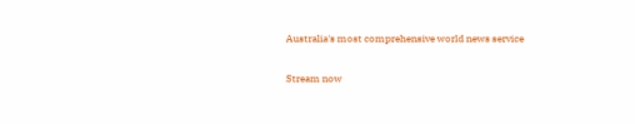Australia's most comprehensive world news service

Stream now